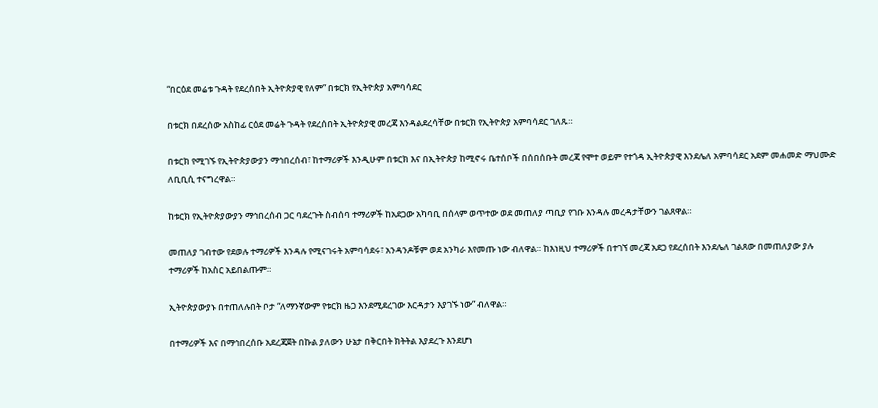“በርዕደ መሬቱ ጉዳት የደረሰበት ኢትዮጵያዊ የለም” በቱርክ የኢትዮጵያ አምባሳደር

በቱርክ በደረሰው አስከፊ ርዕደ መሬት ጉዳት የደረሰበት ኢትዮጵያዊ መረጃ እንዳልደረሳቸው በቱርክ የኢትዮጵያ አምባሳደር ገለጹ።

በቱርክ የሚገኙ የኢትዮጵያውያን ማኅበረሰብ፣ ከተማሪዎች እንዲሁም በቱርክ እና በኢትዮጵያ ከሚኖሩ ቤተሰቦች በሰበሰቡት መረጃ የሞተ ወይም የተጎዳ ኢትዮጵያዊ እንደሌለ አምባሳደር አደም መሐመድ ማህሙድ ለቢቢሲ ተናግረዋል።

ከቱርክ የኢትዮጵያውያን ማኅበረሰብ ጋር ባደረጉት ስብሰባ ተማሪዎች ከአደጋው አካባቢ በሰላም ወጥተው ወደ መጠለያ ጣቢያ የገቡ እንዳሉ መረዳታቸውን ገልጸዋል።

መጠለያ ገብተው የደወሉ ተማሪዎች እንዳሉ የሚናገሩት አምባሳደሩ፣ አንዳንዶቹም ወደ አንካራ እየመጡ ነው ብለዋል። ከእነዚህ ተማሪዎች በተገኘ መረጃ አደጋ የደረሰበት እንደሌለ ገልጸው በመጠለያው ያሉ ተማሪዎች ከአስር አይበልጡም።

ኢትዮጵያውያኑ በተጠለሉበት ቦታ “ለማንኛውም የቱርክ ዜጋ እንደሚደረገው እርዳታን እያገኙ ነው” ብለዋል።

በተማሪዎች እና በማኅበረሰቡ አደረጃጀት በኩል ያለውን ሁኔታ በቅርበት ክትትል እያደረጉ እንደሆነ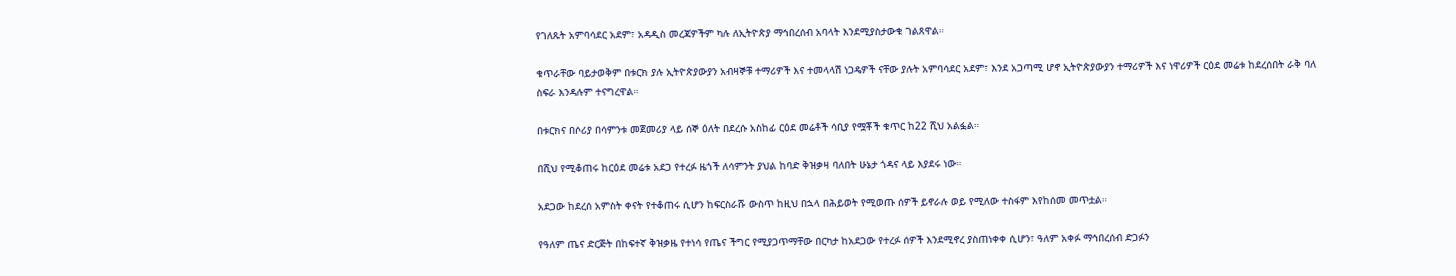የገለጹት አምባሳደር አደም፣ አዳዲስ መረጃዎችም ካሉ ለኢትዮጵያ ማኅበረሰብ አባላት እንደሚያስታውቁ ገልጸዋል።

ቁጥራቸው ባይታወቅም በቱርክ ያሉ ኢትዮጵያውያን አብዛኞቹ ተማሪዎች እና ተመላላሽ ነጋዴዎች ናቸው ያሉት አምባሳደር አደም፣ እንደ አጋጣሚ ሆኖ ኢትዮጵያውያን ተማሪዎች እና ነዋሪዎች ርዕደ መሬቱ ከደረሰበት ራቅ ባለ ስፍራ እንዳሉም ተናግረዋል።

በቱርክና በሶሪያ በሳምንቱ መጀመሪያ ላይ ሰኞ ዕለት በደረሱ አስከፊ ርዕደ መሬቶች ሳቢያ የሟቾች ቁጥር ከ22 ሺህ አልፏል።

በሺህ የሚቆጠሩ ከርዕደ መሬቱ አደጋ የተረፉ ዜጎች ለሳምንት ያህል ከባድ ቅዝቃዛ ባለበት ሁኔታ ጎዳና ላይ እያደሩ ነው።

አደጋው ከደረሰ አምስት ቀናት የተቆጠሩ ሲሆን ከፍርስራሹ ውስጥ ከዚህ በኋላ በሕይወት የሚወጡ ሰዎች ይኖራሉ ወይ የሚለው ተስፋም እየከሰመ መጥቷል።

የዓለም ጤና ድርጅት በከፍተኛ ቅዝቃዜ የተነሳ የጤና ችግር የሚያጋጥማቸው በርካታ ከአደጋው የተረፉ ሰዎች እንደሚኖረ ያስጠነቀቀ ሲሆን፣ ዓለም አቀፉ ማኅበረሰብ ድጋፉን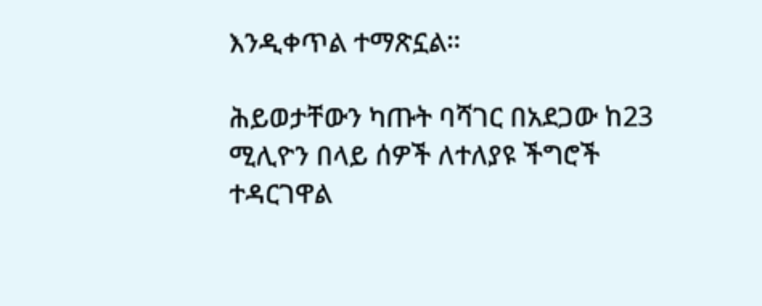እንዲቀጥል ተማጽኗል።

ሕይወታቸውን ካጡት ባሻገር በአደጋው ከ23 ሚሊዮን በላይ ሰዎች ለተለያዩ ችግሮች ተዳርገዋል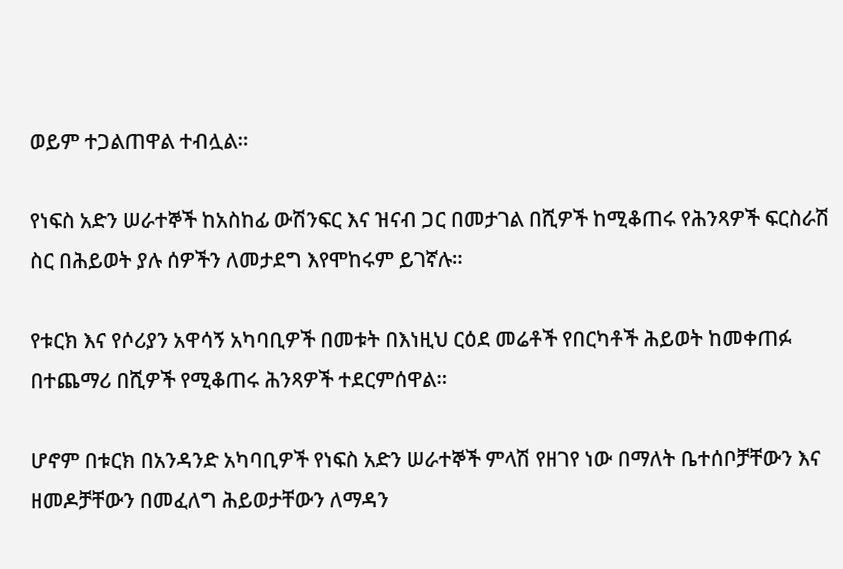ወይም ተጋልጠዋል ተብሏል።

የነፍስ አድን ሠራተኞች ከአስከፊ ውሽንፍር እና ዝናብ ጋር በመታገል በሺዎች ከሚቆጠሩ የሕንጻዎች ፍርስራሽ ስር በሕይወት ያሉ ሰዎችን ለመታደግ እየሞከሩም ይገኛሉ።

የቱርክ እና የሶሪያን አዋሳኝ አካባቢዎች በመቱት በእነዚህ ርዕደ መሬቶች የበርካቶች ሕይወት ከመቀጠፉ በተጨማሪ በሺዎች የሚቆጠሩ ሕንጻዎች ተደርምሰዋል።

ሆኖም በቱርክ በአንዳንድ አካባቢዎች የነፍስ አድን ሠራተኞች ምላሽ የዘገየ ነው በማለት ቤተሰቦቻቸውን እና ዘመዶቻቸውን በመፈለግ ሕይወታቸውን ለማዳን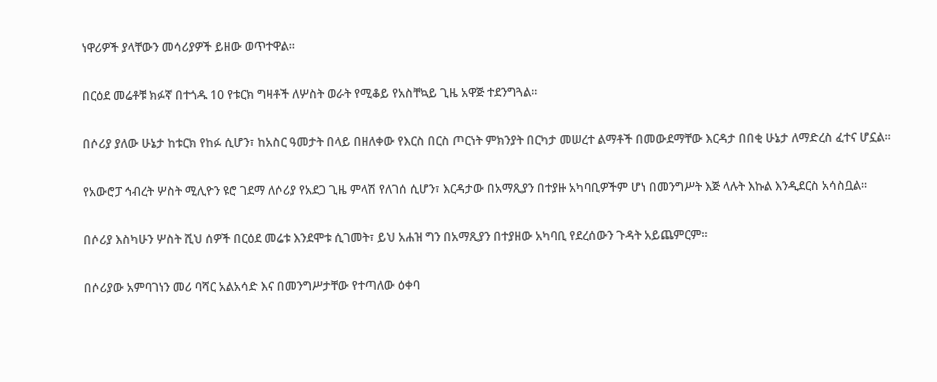ነዋሪዎች ያላቸውን መሳሪያዎች ይዘው ወጥተዋል።

በርዕደ መሬቶቹ ክፉኛ በተጎዱ 10 የቱርክ ግዛቶች ለሦስት ወራት የሚቆይ የአስቸኳይ ጊዜ አዋጅ ተደንግጓል።

በሶሪያ ያለው ሁኔታ ከቱርክ የከፉ ሲሆን፣ ከአስር ዓመታት በላይ በዘለቀው የእርስ በርስ ጦርነት ምክንያት በርካታ መሠረተ ልማቶች በመውደማቸው እርዳታ በበቂ ሁኔታ ለማድረስ ፈተና ሆኗል።

የአውሮፓ ኅብረት ሦስት ሚሊዮን ዩሮ ገደማ ለሶሪያ የአደጋ ጊዜ ምላሽ የለገሰ ሲሆን፣ እርዳታው በአማጺያን በተያዙ አካባቢዎችም ሆነ በመንግሥት እጅ ላሉት እኩል እንዲደርስ አሳስቧል።

በሶሪያ እስካሁን ሦስት ሺህ ሰዎች በርዕደ መሬቱ እንደሞቱ ሲገመት፣ ይህ አሐዝ ግን በአማጺያን በተያዘው አካባቢ የደረሰውን ጉዳት አይጨምርም።

በሶሪያው አምባገነን መሪ ባሻር አልአሳድ እና በመንግሥታቸው የተጣለው ዕቀባ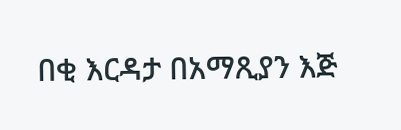በቂ እርዳታ በአማጺያን እጅ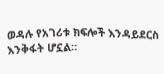ወዳሉ የአገሪቱ ክፍሎች እንዳይደርስ እንቅፋት ሆኗል።